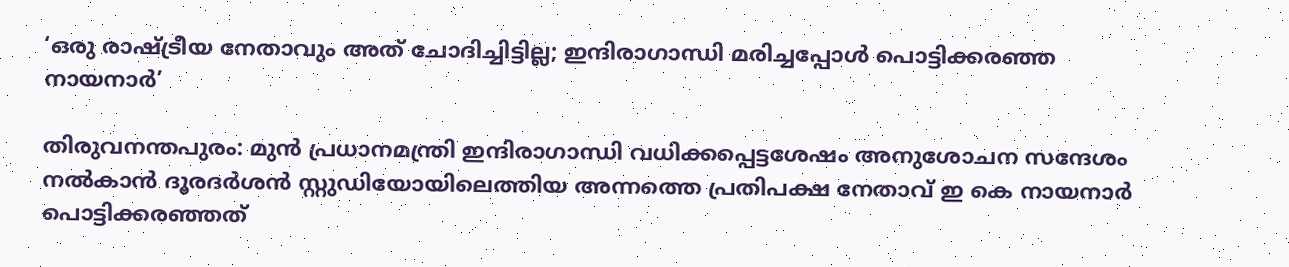‘ഒരു രാഷ്ട്രീയ നേതാവും അത് ചോദിച്ചിട്ടില്ല; ഇന്ദിരാഗാന്ധി മരിച്ചപ്പോള്‍ പൊട്ടിക്കരഞ്ഞ നായനാര്‍’

തിരുവനന്തപുരം: മുന്‍ പ്രധാനമന്ത്രി ഇന്ദിരാഗാന്ധി വധിക്കപ്പെട്ടശേഷം അനുശോചന സന്ദേശം നല്‍കാന്‍ ദൂരദര്‍ശന്‍ സ്റ്റുഡിയോയിലെത്തിയ അന്നത്തെ പ്രതിപക്ഷ നേതാവ് ഇ കെ നായനാര്‍ പൊട്ടിക്കരഞ്ഞത്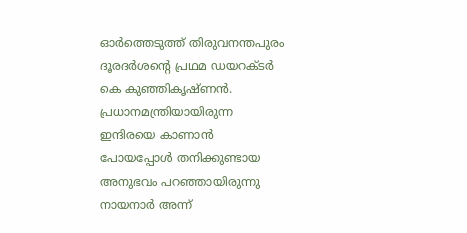ഓര്‍ത്തെടുത്ത് തിരുവനന്തപുരം ദൂരദര്‍ശന്റെ പ്രഥമ ഡയറക്ടര്‍ കെ കുഞ്ഞികൃഷ്ണന്‍. പ്രധാനമന്ത്രിയായിരുന്ന ഇന്ദിരയെ കാണാന്‍ പോയപ്പോള്‍ തനിക്കുണ്ടായ അനുഭവം പറഞ്ഞായിരുന്നു നായനാര്‍ അന്ന്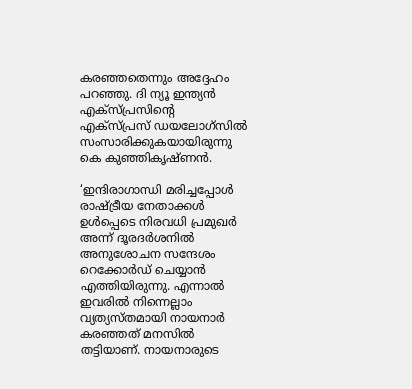കരഞ്ഞതെന്നും അദ്ദേഹം പറഞ്ഞു. ദി ന്യൂ ഇന്ത്യന്‍ എക്‌സ്പ്രസിന്റെ എക്‌സ്പ്രസ് ഡയലോഗ്‌സില്‍ സംസാരിക്കുകയായിരുന്നു കെ കുഞ്ഞികൃഷ്ണന്‍.

‘ഇന്ദിരാഗാന്ധി മരിച്ചപ്പോള്‍ രാഷ്ട്രീയ നേതാക്കള്‍ ഉള്‍പ്പെടെ നിരവധി പ്രമുഖര്‍ അന്ന് ദൂരദര്‍ശനില്‍ അനുശോചന സന്ദേശം റെക്കോര്‍ഡ് ചെയ്യാന്‍ എത്തിയിരുന്നു. എന്നാല്‍ ഇവരില്‍ നിന്നെല്ലാം വ്യത്യസ്തമായി നായനാര്‍ കരഞ്ഞത് മനസില്‍ തട്ടിയാണ്. നായനാരുടെ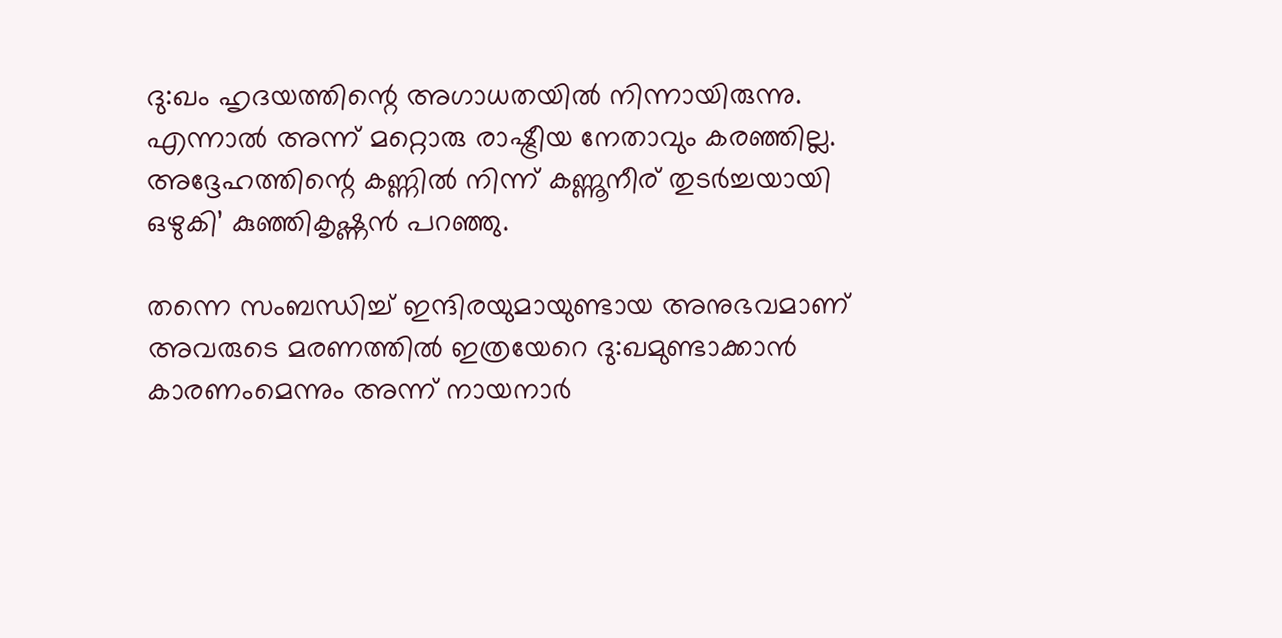ദു:ഖം ഹൃദയത്തിന്റെ അഗാധതയില്‍ നിന്നായിരുന്നു. എന്നാല്‍ അന്ന് മറ്റൊരു രാഷ്ട്രീയ നേതാവും കരഞ്ഞില്ല. അദ്ദേഹത്തിന്റെ കണ്ണില്‍ നിന്ന് കണ്ണൂനീര് തുടര്‍ച്ചയായി ഒഴുകി’ കുഞ്ഞികൃഷ്ണന്‍ പറഞ്ഞു.

തന്നെ സംബന്ധിച്ച് ഇന്ദിരയുമായുണ്ടായ അനുഭവമാണ് അവരുടെ മരണത്തില്‍ ഇത്രയേറെ ദു:ഖമുണ്ടാക്കാന്‍ കാരണംമെന്നും അന്ന് നായനാര്‍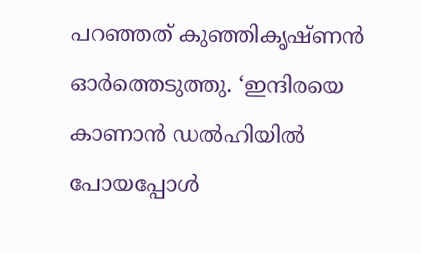പറഞ്ഞത് കുഞ്ഞികൃഷ്ണന്‍ ഓര്‍ത്തെടുത്തു. ‘ഇന്ദിരയെ കാണാന്‍ ഡല്‍ഹിയില്‍ പോയപ്പോള്‍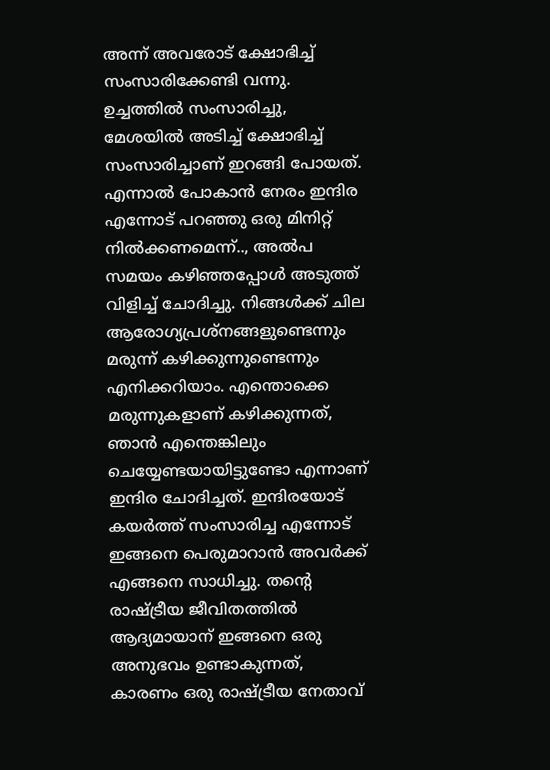അന്ന് അവരോട് ക്ഷോഭിച്ച് സംസാരിക്കേണ്ടി വന്നു. ഉച്ചത്തില്‍ സംസാരിച്ചു, മേശയില്‍ അടിച്ച് ക്ഷോഭിച്ച് സംസാരിച്ചാണ് ഇറങ്ങി പോയത്. എന്നാല്‍ പോകാന്‍ നേരം ഇന്ദിര എന്നോട് പറഞ്ഞു ഒരു മിനിറ്റ് നില്‍ക്കണമെന്ന്.., അല്‍പ സമയം കഴിഞ്ഞപ്പോള്‍ അടുത്ത് വിളിച്ച് ചോദിച്ചു. നിങ്ങള്‍ക്ക് ചില ആരോഗ്യപ്രശ്‌നങ്ങളുണ്ടെന്നും മരുന്ന് കഴിക്കുന്നുണ്ടെന്നും എനിക്കറിയാം. എന്തൊക്കെ മരുന്നുകളാണ് കഴിക്കുന്നത്, ഞാന്‍ എന്തെങ്കിലും ചെയ്യേണ്ടയായിട്ടുണ്ടോ എന്നാണ് ഇന്ദിര ചോദിച്ചത്. ഇന്ദിരയോട് കയര്‍ത്ത് സംസാരിച്ച എന്നോട് ഇങ്ങനെ പെരുമാറാന്‍ അവര്‍ക്ക് എങ്ങനെ സാധിച്ചു. തന്റെ രാഷ്ട്രീയ ജീവിതത്തില്‍ ആദ്യമായാന് ഇങ്ങനെ ഒരു അനുഭവം ഉണ്ടാകുന്നത്, കാരണം ഒരു രാഷ്ട്രീയ നേതാവ്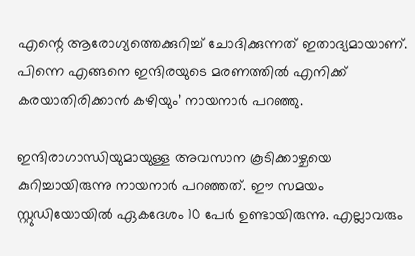എന്റെ ആരോഗ്യത്തെക്കുറിച്ച് ചോദിക്കുന്നത് ഇതാദ്യമായാണ്. പിന്നെ എങ്ങനെ ഇന്ദിരയുടെ മരണത്തില്‍ എനിക്ക് കരയാതിരിക്കാന്‍ കഴിയും’ നായനാര്‍ പറഞ്ഞു.

ഇന്ദിരാഗാന്ധിയുമായുള്ള അവസാന കൂടിക്കാഴ്ചയെ കുറിച്ചായിരുന്നു നായനാര്‍ പറഞ്ഞത്. ഈ സമയം സ്റ്റുഡിയോയില്‍ ഏകദേശം 10 പേര്‍ ഉണ്ടായിരുന്നു. എല്ലാവരും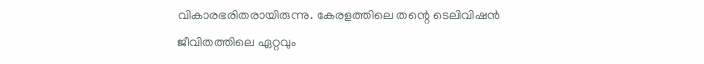വികാരഭരിതരായിരുന്നു. കേരളത്തിലെ തന്റെ ടെലിവിഷന്‍ ജീവിതത്തിലെ ഏറ്റവും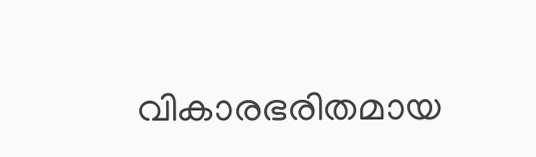വികാരഭരിതമായ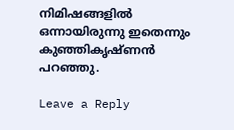നിമിഷങ്ങളില്‍ ഒന്നായിരുന്നു ഇതെന്നും കുഞ്ഞികൃഷ്ണന്‍ പറഞ്ഞു.

Leave a Reply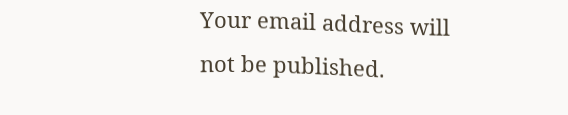Your email address will not be published.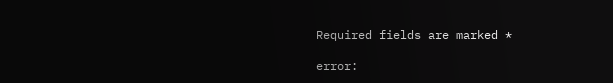Required fields are marked *

error: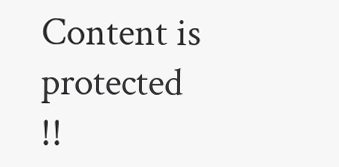Content is protected !!